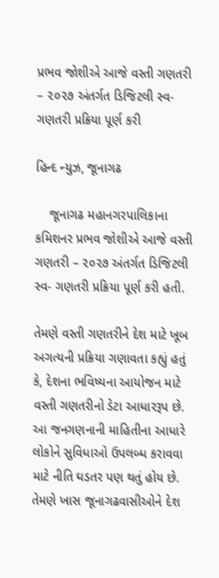પ્રભવ જોશીએ આજે વસ્તી ગણતરી – ૨૦૨૭ અંતર્ગત ડિજિટલી સ્વ- ગણતરી પ્રક્રિયા પૂર્ણ કરી

હિન્દ ન્યુઝ, જૂનાગઢ

    જૂનાગઢ મહાનગરપાલિકાના કમિશનર પ્રભવ જોશીએ આજે વસ્તી ગણતરી – ૨૦૨૭ અંતર્ગત ડિજિટલી સ્વ- ગણતરી પ્રક્રિયા પૂર્ણ કરી હતી.

તેમણે વસ્તી ગણતરીને દેશ માટે ખૂબ અગત્યની પ્રક્રિયા ગણાવતા કહ્યું હતું કે, દેશના ભવિષ્યના આયોજન માટે વસ્તી ગણતરીનો ડેટા આધારરૂપ છે. આ જનગણનાની માહિતીના આધારે લોકોને સુવિધાઓ ઉપલબ્ધ કરાવવા માટે નીતિ ઘડતર પણ થતું હોય છે. તેમણે ખાસ જૂનાગઢવાસીઓને દેશ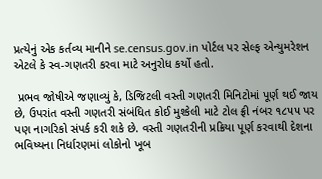પ્રત્યેનું એક કર્તવ્ય માનીને se.census.gov.in પોર્ટલ પર સેલ્ફ એન્યુમરેશન એટલે કે સ્વ-ગણતરી કરવા માટે અનુરોધ કર્યો હતો.

 પ્રભવ જોષીએ જણાવ્યું કે, ડિજિટલી વસ્તી ગણતરી મિનિટોમાં પૂર્ણ થઈ જાય છે, ઉપરાંત વસ્તી ગણતરી સંબંધિત કોઈ મુશ્કેલી માટે ટોલ ફ્રી નંબર ૧૮૫૫ પર પણ નાગરિકો સંપર્ક કરી શકે છે. વસ્તી ગણતરીની પ્રક્રિયા પૂર્ણ કરવાથી દેશના ભવિષ્યના નિર્ધારણમાં લોકોનો ખૂબ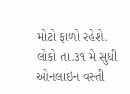મોટો ફાળો રહેશે. લોકો તા.૩૧ મે સુધી ઓનલાઇન વસ્તી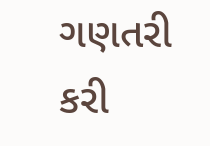ગણતરી કરી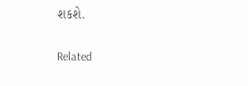શકશે.

Related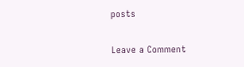posts

Leave a Comment